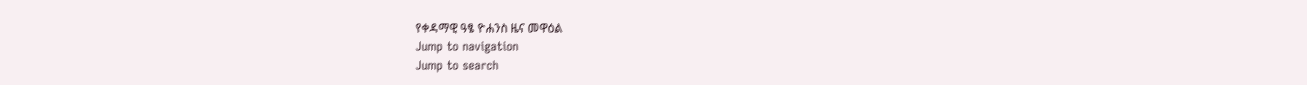የቀዳማዊ ዓፄ ዮሐንስ ዜና መዋዕል
Jump to navigation
Jump to search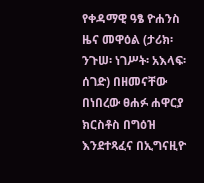የቀዳማዊ ዓፄ ዮሐንስ ዜና መዋዕል (ታሪክ፡ ንጉሠ፡ ነገሥት፡ አእላፍ፡ ሰገድ) በዘመናቸው በነበረው ፀሐፉ ሐዋርያ ክርስቶስ በግዕዝ እንደተጻፈና በኢግናዚዮ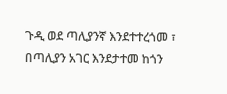ጉዲ ወደ ጣሊያንኛ እንደተተረጎመ ፣ በጣሊያን አገር እንደታተመ ከጎን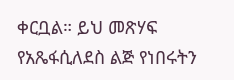ቀርቧል። ይህ መጽሃፍ የአጼፋሲለደስ ልጅ የነበሩትን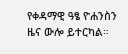የቀዳማዊ ዓፄ ዮሐንስን ዜና ውሎ ይተርካል።